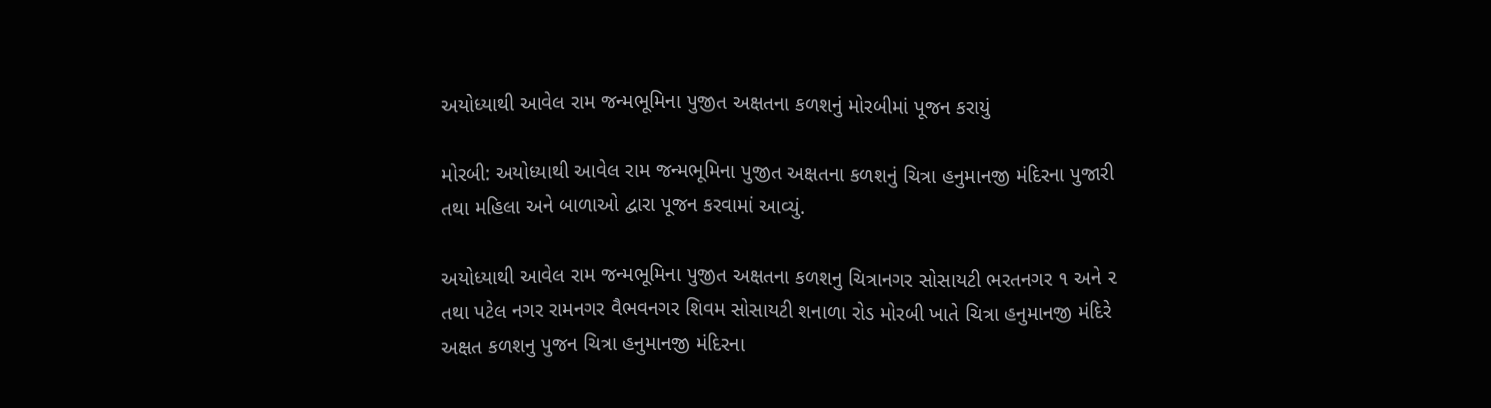અયોધ્યાથી આવેલ રામ જન્મભૂમિના પુજીત અક્ષતના કળશનું મોરબીમાં પૂજન કરાયું

મોરબી: અયોધ્યાથી આવેલ રામ જન્મભૂમિના પુજીત અક્ષતના કળશનું ચિત્રા હનુમાનજી મંદિરના પુજારી તથા મહિલા અને બાળાઓ દ્વારા પૂજન કરવામાં આવ્યું.

અયોધ્યાથી આવેલ રામ જન્મભૂમિના પુજીત અક્ષતના કળશનુ ચિત્રાનગર સોસાયટી ભરતનગર ૧ અને ૨ તથા પટેલ નગર રામનગર વૈભવનગર શિવમ સોસાયટી શનાળા રોડ મોરબી ખાતે ચિત્રા હનુમાનજી મંદિરે અક્ષત કળશનુ પુજન ચિત્રા હનુમાનજી મંદિરના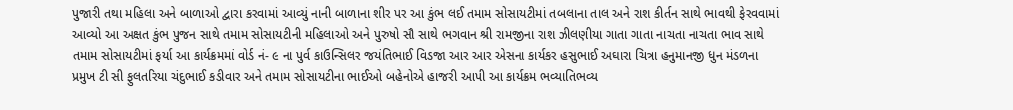પુજારી તથા મહિલા અને બાળાઓ દ્વારા કરવામાં આવ્યું નાની બાળાના શીર પર આ કુંભ લઈ તમામ સોસાયટીમાં તબલાના તાલ અને રાશ કીર્તન સાથે ભાવથી ફેરવવામાં આવ્યો આ અક્ષત કુંભ પુજન સાથે તમામ સોસાયટીની મહિલાઓ અને પુરુષો સૌ સાથે ભગવાન શ્રી રામજીના રાશ ઝીલણીયા ગાતા ગાતા નાચતા નાચતા ભાવ સાથે તમામ સોસાયટીમાં ફર્યા આ કાર્યક્રમમાં વોર્ડ નં- ૯ ના પુર્વ કાઉન્સિલર જયંતિભાઈ વિડજા આર આર એસના કાર્યકર હસુભાઈ અઘારા ચિત્રા હનુમાનજી ધુન મંડળના પ્રમુખ ટી સી ફુલતરિયા ચંદુભાઈ કડીવાર અને તમામ સોસાયટીના ભાઈઓ બહેનોએ હાજરી આપી આ કાર્યક્રમ ભવ્યાતિભવ્ય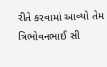રીતે કરવામાં આવ્યો તેમ ત્રિભોવનભાઈ સી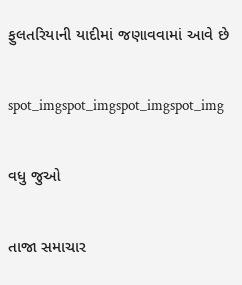ફુલતરિયાની યાદીમાં જણાવવામાં આવે છે

spot_imgspot_imgspot_imgspot_img

વધુ જુઓ

તાજા સમાચાર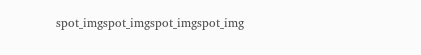spot_imgspot_imgspot_imgspot_img